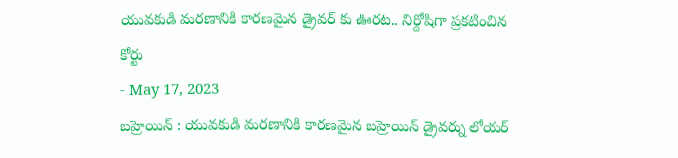యువకుడి మరణానికి కారణమైన డ్రైవర్ కు ఊరట.. నిర్దోషిగా ప్రకటించిన కోర్టు
- May 17, 2023
బహ్రెయిన్ : యువకుడి మరణానికి కారణమైన బహ్రెయిన్ డ్రైవర్ను లోయర్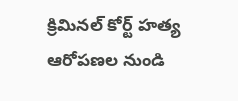క్రిమినల్ కోర్ట్ హత్య ఆరోపణల నుండి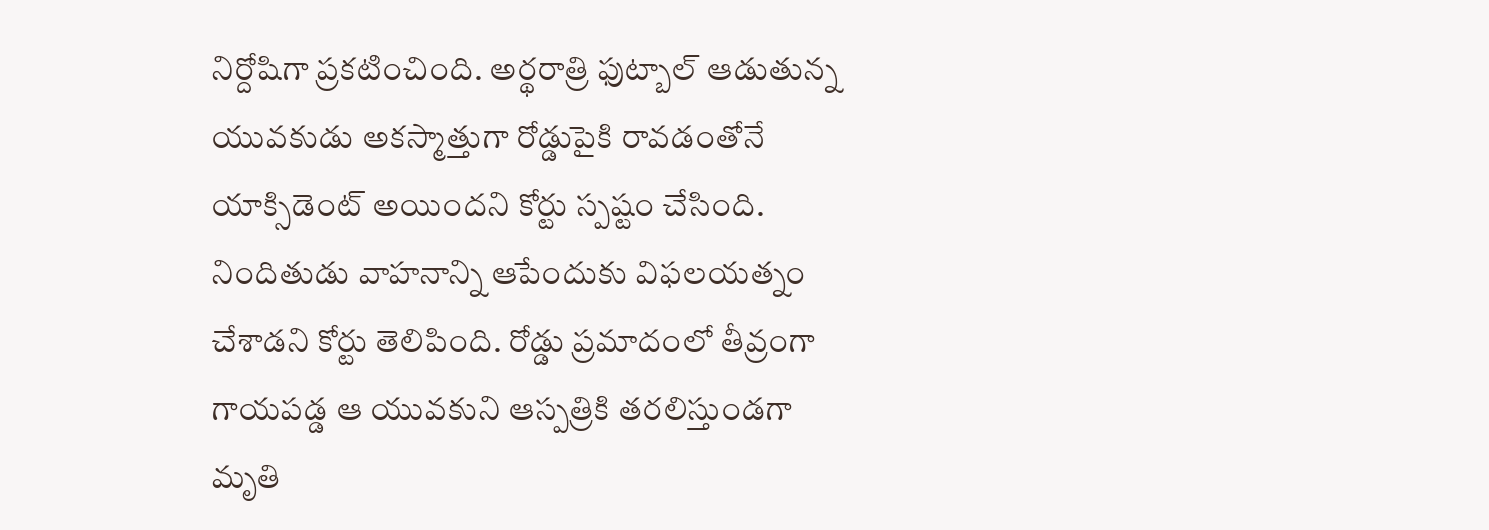నిర్దోషిగా ప్రకటించింది. అర్థరాత్రి ఫుట్బాల్ ఆడుతున్న యువకుడు అకస్మాత్తుగా రోడ్డుపైకి రావడంతోనే యాక్సిడెంట్ అయిందని కోర్టు స్పష్టం చేసింది. నిందితుడు వాహనాన్ని ఆపేందుకు విఫలయత్నం చేశాడని కోర్టు తెలిపింది. రోడ్డు ప్రమాదంలో తీవ్రంగా గాయపడ్డ ఆ యువకుని ఆస్పత్రికి తరలిస్తుండగా మృతి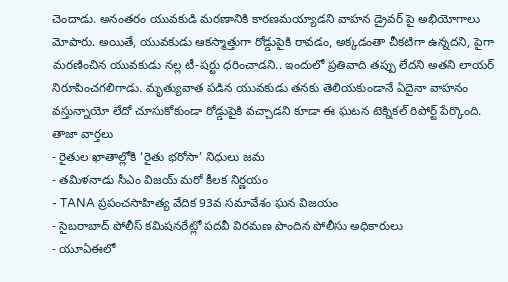చెందాడు. అనంతరం యువకుడి మరణానికి కారణమయ్యాడని వాహన డ్రైవర్ పై అభియోగాలు మోపారు. అయితే, యువకుడు ఆకస్మాత్తుగా రోడ్డుపైకి రావడం, అక్కడంతా చీకటిగా ఉన్నదని, పైగా మరణించిన యువకుడు నల్ల టీ-షర్టు ధరించాడని.. ఇందులో ప్రతివాది తప్పు లేదని అతని లాయర్ నిరూపించగలిగాడు. మృత్యువాత పడిన యువకుడు తనకు తెలియకుండానే ఏదైనా వాహనం వస్తున్నాయో లేదో చూసుకోకుండా రోడ్డుపైకి వచ్చాడని కూడా ఈ ఘటన టెక్నికల్ రిపోర్ట్ పేర్కొంది.
తాజా వార్తలు
- రైతుల ఖాతాల్లోకి ‘రైతు భరోసా’ నిధులు జమ
- తమిళనాడు సీఎం విజయ్ మరో కీలక నిర్ణయం
- TANA ప్రపంచసాహిత్య వేదిక 93వ సమావేశం ఘన విజయం
- సైబరాబాద్ పోలీస్ కమిషనరేట్లో పదవీ విరమణ పొందిన పోలీసు అధికారులు
- యూఏఈలో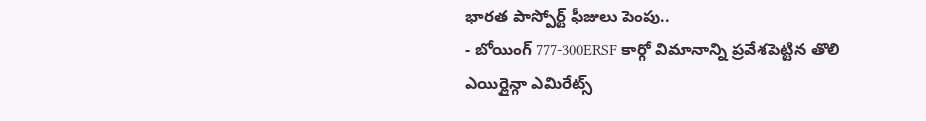భారత పాస్పోర్ట్ ఫీజులు పెంపు..
- బోయింగ్ 777-300ERSF కార్గో విమానాన్ని ప్రవేశపెట్టిన తొలి ఎయిర్లైన్గా ఎమిరేట్స్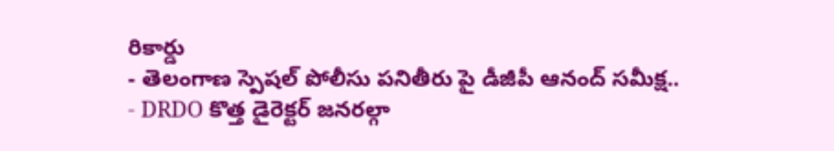రికార్డు
- తెలంగాణ స్పెషల్ పోలీసు పనితీరు పై డీజీపీ ఆనంద్ సమీక్ష..
- DRDO కొత్త డైరెక్టర్ జనరల్గా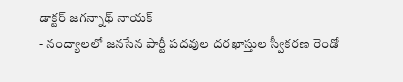డాక్టర్ జగన్నాథ్ నాయక్
- నంద్యాలలో జనసేన పార్టీ పదవుల దరఖాస్తుల స్వీకరణ రెండో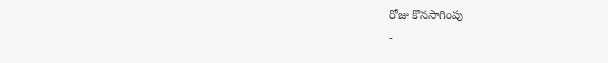రోజు కొనసాగింపు
-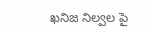ఖనిజ నిల్వల పై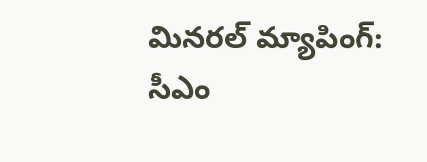మినరల్ మ్యాపింగ్: సీఎం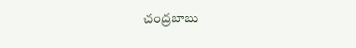చంద్రబాబు